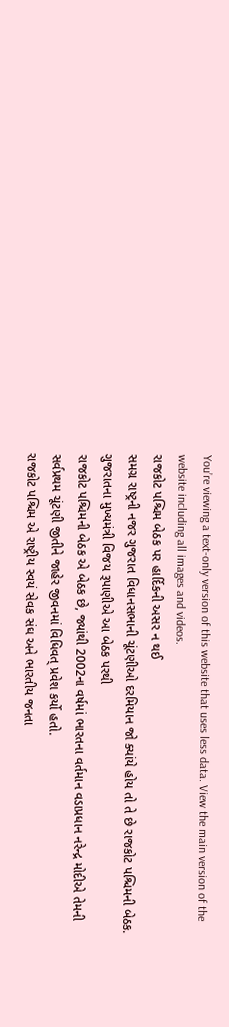You’re viewing a text-only version of this website that uses less data. View the main version of the website including all images and videos.
રાજકોટ પશ્ચિમ બેઠક પર હાર્દિકની અસર ન થઈ
સમગ્ર રાષ્ટ્રની નજર ગુજરાત વિધાનસભાની ચૂંટણીઓ દરમિયાન જો ક્યાંયે હોય તો તે છે રાજકોટ પશ્ચિમની બેઠક. ગુજરાતના મુખ્યમંત્રી વિજય રૂપાણીએ આ બેઠક પરથી
રાજકોટ પશ્ચિમની બેઠક એ બેઠક છે, જ્યાંથી 2002ના વર્ષમાં ભારતના વર્તમાન વડાપ્રધાન નરેન્દ્ર મોદીએ તેમની સર્વપ્રથમ ચૂંટણી જીતીને જાહેર જીવનમાં વિધિવત્ પ્રવેશ કર્યો હતો.
રાજકોટ પશ્ચિમ એ રાષ્ટ્રીય સ્વયં સેવક સંઘ અને ભારતીય જનતા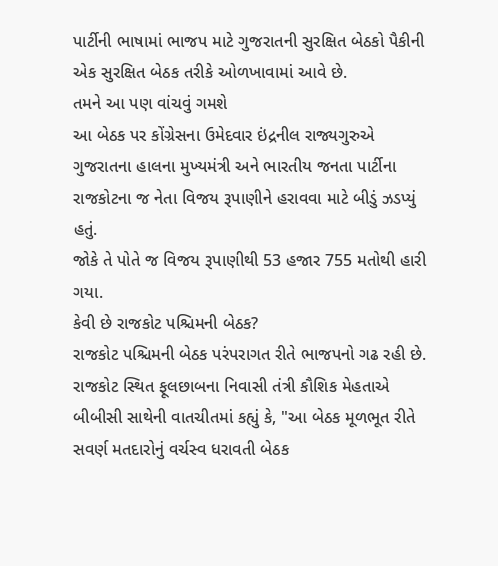પાર્ટીની ભાષામાં ભાજપ માટે ગુજરાતની સુરક્ષિત બેઠકો પૈકીની એક સુરક્ષિત બેઠક તરીકે ઓળખાવામાં આવે છે.
તમને આ પણ વાંચવું ગમશે
આ બેઠક પર કોંગ્રેસના ઉમેદવાર ઇંદ્રનીલ રાજ્યગુરુએ ગુજરાતના હાલના મુખ્યમંત્રી અને ભારતીય જનતા પાર્ટીના રાજકોટના જ નેતા વિજય રૂપાણીને હરાવવા માટે બીડું ઝડપ્યું હતું.
જોકે તે પોતે જ વિજય રૂપાણીથી 53 હજાર 755 મતોથી હારી ગયા.
કેવી છે રાજકોટ પશ્ચિમની બેઠક?
રાજકોટ પશ્ચિમની બેઠક પરંપરાગત રીતે ભાજપનો ગઢ રહી છે.
રાજકોટ સ્થિત ફૂલછાબના નિવાસી તંત્રી કૌશિક મેહતાએ બીબીસી સાથેની વાતચીતમાં કહ્યું કે, "આ બેઠક મૂળભૂત રીતે સવર્ણ મતદારોનું વર્ચસ્વ ધરાવતી બેઠક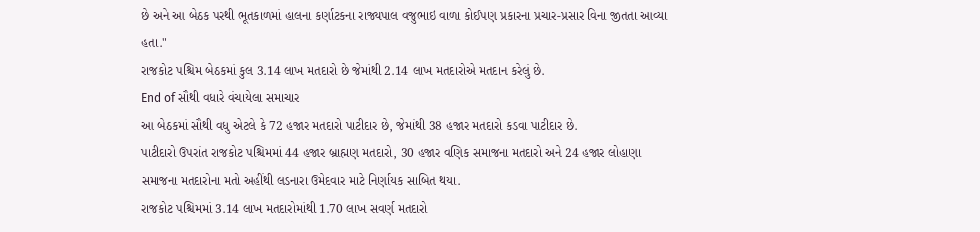છે અને આ બેઠક પરથી ભૂતકાળમાં હાલના કર્ણાટકના રાજ્યપાલ વજુભાઇ વાળા કોઈપણ પ્રકારના પ્રચાર-પ્રસાર વિના જીતતા આવ્યા હતા."
રાજકોટ પશ્ચિમ બેઠકમાં કુલ 3.14 લાખ મતદારો છે જેમાંથી 2.14 લાખ મતદારોએ મતદાન કરેલું છે.
End of સૌથી વધારે વંચાયેલા સમાચાર
આ બેઠકમાં સૌથી વધુ એટલે કે 72 હજાર મતદારો પાટીદાર છે, જેમાંથી 38 હજાર મતદારો કડવા પાટીદાર છે.
પાટીદારો ઉપરાંત રાજકોટ પશ્ચિમમાં 44 હજાર બ્રાહ્મણ મતદારો, 30 હજાર વણિક સમાજના મતદારો અને 24 હજાર લોહાણા સમાજના મતદારોના મતો અહીંથી લડનારા ઉમેદવાર માટે નિર્ણાયક સાબિત થયા.
રાજકોટ પશ્ચિમમાં 3.14 લાખ મતદારોમાંથી 1.70 લાખ સવર્ણ મતદારો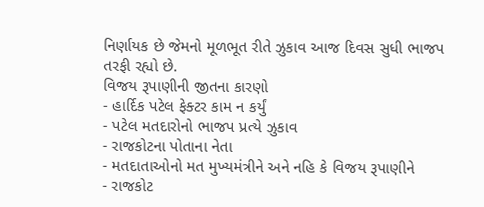નિર્ણાયક છે જેમનો મૂળભૂત રીતે ઝુકાવ આજ દિવસ સુધી ભાજપ તરફી રહ્યો છે.
વિજય રૂપાણીની જીતના કારણો
- હાર્દિક પટેલ ફેક્ટર કામ ન કર્યું
- પટેલ મતદારોનો ભાજપ પ્રત્યે ઝુકાવ
- રાજકોટના પોતાના નેતા
- મતદાતાઓનો મત મુખ્યમંત્રીને અને નહિ કે વિજય રૂપાણીને
- રાજકોટ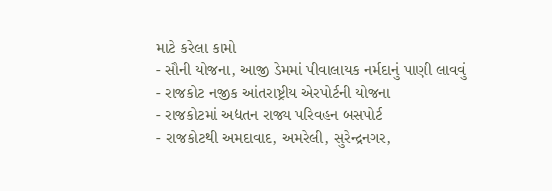માટે કરેલા કામો
- સૌની યોજના, આજી ડેમમાં પીવાલાયક નર્મદાનું પાણી લાવવું
- રાજકોટ નજીક આંતરાષ્ટ્રીય એરપોર્ટની યોજના
- રાજકોટમાં અદ્યતન રાજ્ય પરિવહન બસપોર્ટ
- રાજકોટથી અમદાવાદ, અમરેલી, સુરેન્દ્રનગર,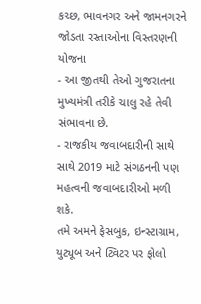કચ્છ, ભાવનગર અને જામનગરને જોડતા રસ્તાઓના વિસ્તરણની યોજના
- આ જીતથી તેઓ ગુજરાતના મુખ્યમંત્રી તરીકે ચાલુ રહે તેવી સંભાવના છે.
- રાજકીય જવાબદારીની સાથે સાથે 2019 માટે સંગઠનની પણ મહત્વની જવાબદારીઓ મળી શકે.
તમે અમને ફેસબુક, ઇન્સ્ટાગ્રામ, યુટ્યૂબ અને ટ્વિટર પર ફોલો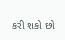કરી શકો છો